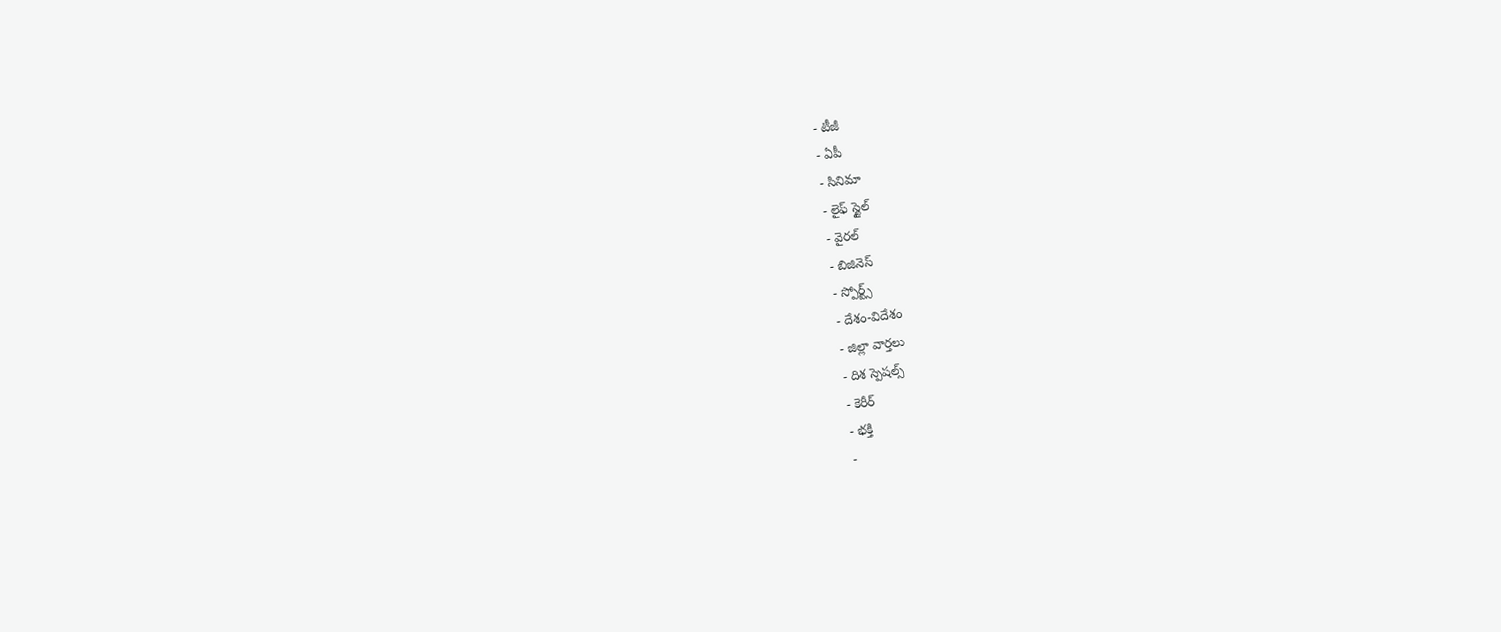- టీజీ
- ఏపీ
- సినిమా
- లైఫ్ స్టైల్
- వైరల్
- బిజినెస్
- స్పోర్ట్స్
- దేశం-విదేశం
- జిల్లా వార్తలు
- దిశ స్పెషల్స్
- కెరీర్
- భక్తి
-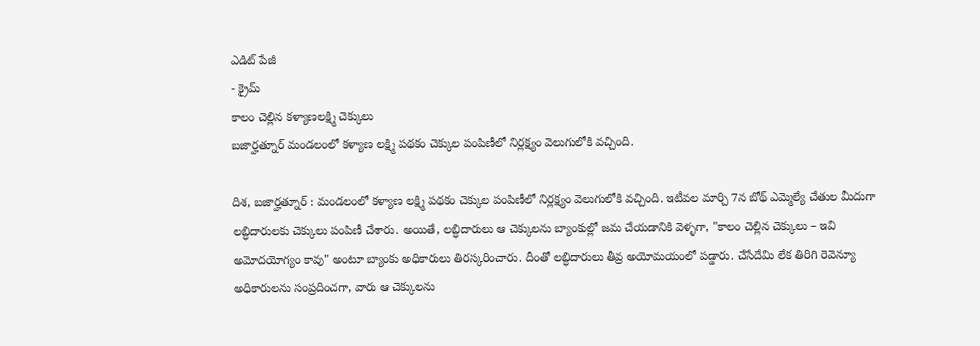ఎడిట్ పేజీ
- క్రైమ్
కాలం చెల్లిన కళ్యాణలక్ష్మి చెక్కులు
బజార్హత్నూర్ మండలంలో కళ్యాణ లక్ష్మి పథకం చెక్కుల పంపిణీలో నిర్లక్ష్యం వెలుగులోకి వచ్చింది.

దిశ, బజార్హత్నూర్ : మండలంలో కళ్యాణ లక్ష్మి పథకం చెక్కుల పంపిణీలో నిర్లక్ష్యం వెలుగులోకి వచ్చింది. ఇటీవల మార్చి 7న బోథ్ ఎమ్మెల్యే చేతుల మీదుగా లబ్ధిదారులకు చెక్కులు పంపిణీ చేశారు. అయితే, లబ్ధిదారులు ఆ చెక్కులను బ్యాంకుల్లో జమ చేయడానికి వెళ్ళగా, "కాలం చెల్లిన చెక్కులు – ఇవి అమోదయోగ్యం కావు" అంటూ బ్యాంకు అధికారులు తిరస్కరించారు. దీంతో లబ్ధిదారులు తీవ్ర అయోమయంలో పడ్డారు. చేసేదేమి లేక తిరిగి రెవెన్యూ అధికారులను సంప్రదించగా, వారు ఆ చెక్కులను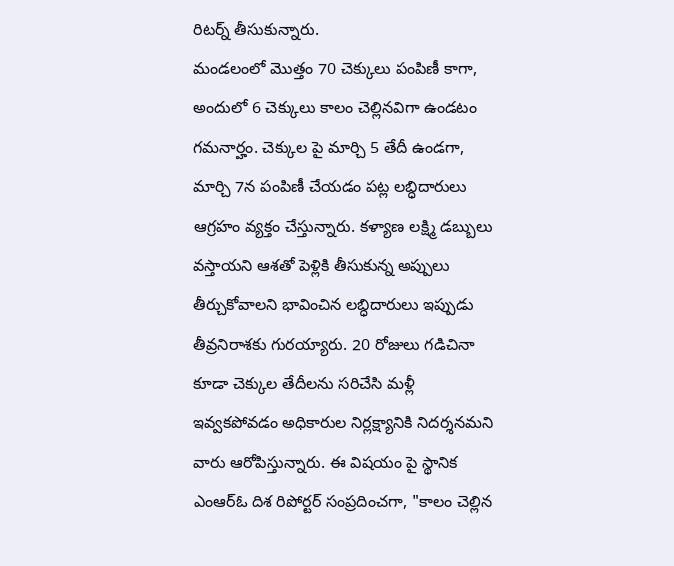రిటర్న్ తీసుకున్నారు.
మండలంలో మొత్తం 70 చెక్కులు పంపిణీ కాగా, అందులో 6 చెక్కులు కాలం చెల్లినవిగా ఉండటం గమనార్హం. చెక్కుల పై మార్చి 5 తేదీ ఉండగా, మార్చి 7న పంపిణీ చేయడం పట్ల లబ్ధిదారులు ఆగ్రహం వ్యక్తం చేస్తున్నారు. కళ్యాణ లక్ష్మి డబ్బులు వస్తాయని ఆశతో పెళ్లికి తీసుకున్న అప్పులు తీర్చుకోవాలని భావించిన లబ్ధిదారులు ఇప్పుడు తీవ్రనిరాశకు గురయ్యారు. 20 రోజులు గడిచినా కూడా చెక్కుల తేదీలను సరిచేసి మళ్లీ ఇవ్వకపోవడం అధికారుల నిర్లక్ష్యానికి నిదర్శనమని వారు ఆరోపిస్తున్నారు. ఈ విషయం పై స్థానిక ఎంఆర్ఓ దిశ రిపోర్టర్ సంప్రదించగా, "కాలం చెల్లిన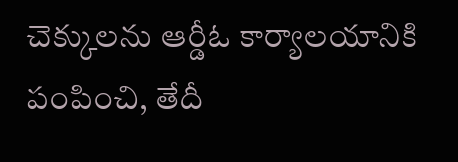చెక్కులను ఆర్డీఓ కార్యాలయానికి పంపించి, తేదీ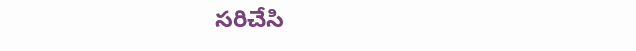సరిచేసి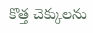కొత్త చెక్కులను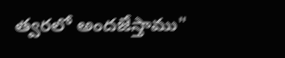త్వరలో అందజేస్తాము"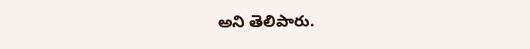అని తెలిపారు.